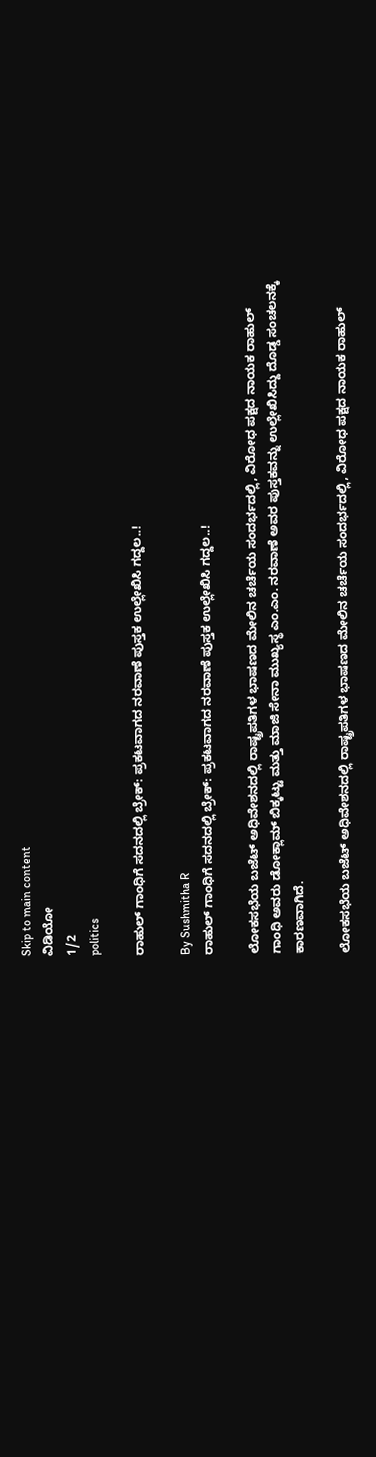Skip to main content
ವಿಡಿಯೋ
1/2
politics

ರಾಹುಲ್ ಗಾಂಧಿಗೆ ಸದನದಲ್ಲಿ ಬ್ರೇಕ್: ಪ್ರಕಟವಾಗದ ನರವಾಣೆ ಪುಸ್ತಕ ಉಲ್ಲೇಖಿಸಿ ಗದ್ದಲ..!

By Sushmitha R
ರಾಹುಲ್ ಗಾಂಧಿಗೆ ಸದನದಲ್ಲಿ ಬ್ರೇಕ್: ಪ್ರಕಟವಾಗದ ನರವಾಣೆ ಪುಸ್ತಕ ಉಲ್ಲೇಖಿಸಿ ಗದ್ದಲ..!

ಲೋಕಸಭೆಯ ಬಜೆಟ್ ಅಧಿವೇಶನದಲ್ಲಿ ರಾಷ್ಟ್ರಪತಿಗಳ ಭಾಷಣದ ಮೇಲಿನ ಚರ್ಚೆಯ ಸಂದರ್ಭದಲ್ಲಿ, ವಿರೋಧ ಪಕ್ಷದ ನಾಯಕ ರಾಹುಲ್ ಗಾಂಧಿ ಅವರು ಡೋಕ್ಲಾಮ್ ಬಿಕ್ಕಟ್ಟು ಮತ್ತು ಮಾಜಿ ಸೇನಾ ಮುಖ್ಯಸ್ಥ ಎಂ.ಎಂ. ನರವಾಣೆ ಅವರ ಪುಸ್ತಕವನ್ನು ಉಲ್ಲೇಖಿಸಿದ್ದು ದೊಡ್ಡ ಸಂಚಲನಕ್ಕೆ ಕಾರಣವಾಗಿದೆ.

ಲೋಕಸಭೆಯ ಬಜೆಟ್ ಅಧಿವೇಶನದಲ್ಲಿ ರಾಷ್ಟ್ರಪತಿಗಳ ಭಾಷಣದ ಮೇಲಿನ ಚರ್ಚೆಯ ಸಂದರ್ಭದಲ್ಲಿ, ವಿರೋಧ ಪಕ್ಷದ ನಾಯಕ ರಾಹುಲ್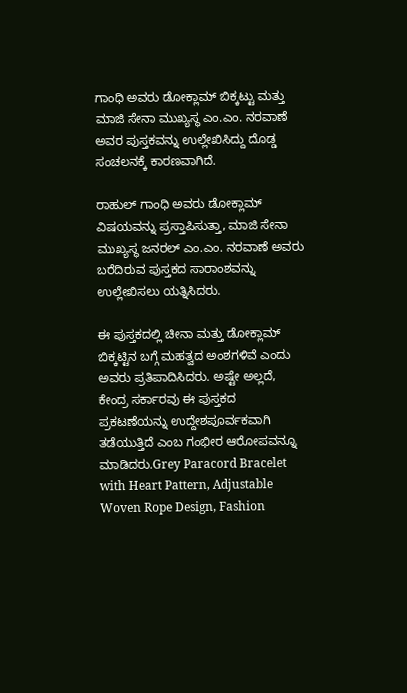ಗಾಂಧಿ ಅವರು ಡೋಕ್ಲಾಮ್ ಬಿಕ್ಕಟ್ಟು ಮತ್ತು ಮಾಜಿ ಸೇನಾ ಮುಖ್ಯಸ್ಥ ಎಂ.ಎಂ. ನರವಾಣೆ ಅವರ ಪುಸ್ತಕವನ್ನು ಉಲ್ಲೇಖಿಸಿದ್ದು ದೊಡ್ಡ ಸಂಚಲನಕ್ಕೆ ಕಾರಣವಾಗಿದೆ.

ರಾಹುಲ್ ಗಾಂಧಿ ಅವರು ಡೋಕ್ಲಾಮ್ ವಿಷಯವನ್ನು ಪ್ರಸ್ತಾಪಿಸುತ್ತಾ, ಮಾಜಿ ಸೇನಾ ಮುಖ್ಯಸ್ಥ ಜನರಲ್ ಎಂ.ಎಂ. ನರವಾಣೆ ಅವರು ಬರೆದಿರುವ ಪುಸ್ತಕದ ಸಾರಾಂಶವನ್ನು ಉಲ್ಲೇಖಿಸಲು ಯತ್ನಿಸಿದರು.

ಈ ಪುಸ್ತಕದಲ್ಲಿ ಚೀನಾ ಮತ್ತು ಡೋಕ್ಲಾಮ್ ಬಿಕ್ಕಟ್ಟಿನ ಬಗ್ಗೆ ಮಹತ್ವದ ಅಂಶಗಳಿವೆ ಎಂದು ಅವರು ಪ್ರತಿಪಾದಿಸಿದರು. ಅಷ್ಟೇ ಅಲ್ಲದೆ, ಕೇಂದ್ರ ಸರ್ಕಾರವು ಈ ಪುಸ್ತಕದ ಪ್ರಕಟಣೆಯನ್ನು ಉದ್ದೇಶಪೂರ್ವಕವಾಗಿ ತಡೆಯುತ್ತಿದೆ ಎಂಬ ಗಂಭೀರ ಆರೋಪವನ್ನೂ ಮಾಡಿದರು.Grey Paracord Bracelet with Heart Pattern, Adjustable Woven Rope Design, Fashion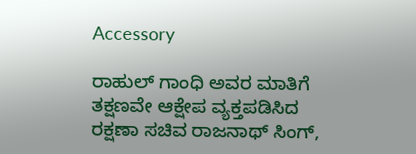Accessory

ರಾಹುಲ್ ಗಾಂಧಿ ಅವರ ಮಾತಿಗೆ ತಕ್ಷಣವೇ ಆಕ್ಷೇಪ ವ್ಯಕ್ತಪಡಿಸಿದ ರಕ್ಷಣಾ ಸಚಿವ ರಾಜನಾಥ್ ಸಿಂಗ್,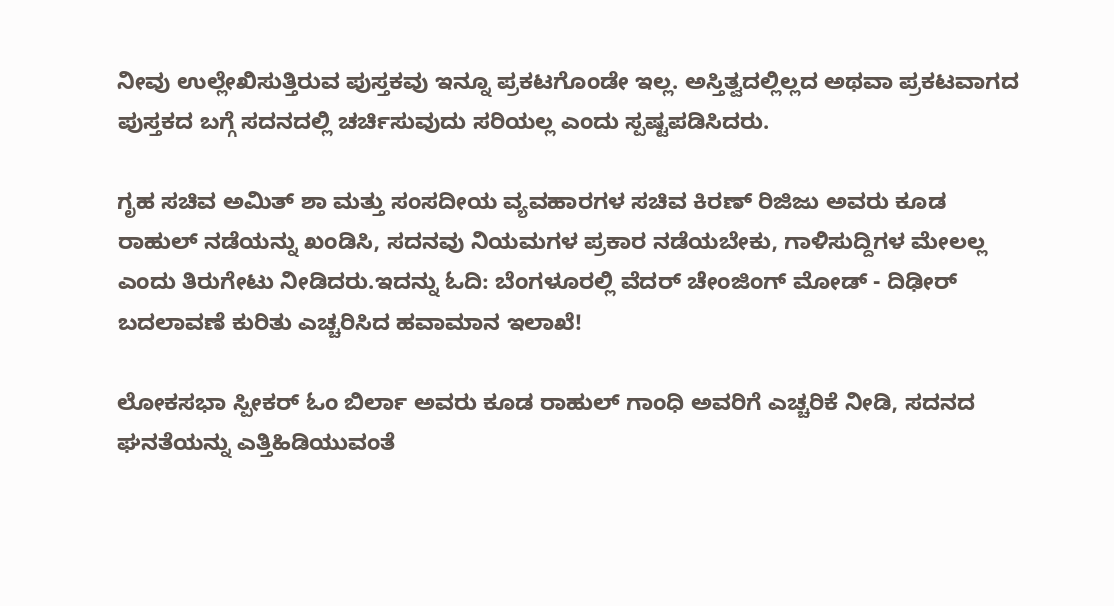ನೀವು ಉಲ್ಲೇಖಿಸುತ್ತಿರುವ ಪುಸ್ತಕವು ಇನ್ನೂ ಪ್ರಕಟಗೊಂಡೇ ಇಲ್ಲ. ಅಸ್ತಿತ್ವದಲ್ಲಿಲ್ಲದ ಅಥವಾ ಪ್ರಕಟವಾಗದ ಪುಸ್ತಕದ ಬಗ್ಗೆ ಸದನದಲ್ಲಿ ಚರ್ಚಿಸುವುದು ಸರಿಯಲ್ಲ ಎಂದು ಸ್ಪಷ್ಟಪಡಿಸಿದರು.

ಗೃಹ ಸಚಿವ ಅಮಿತ್ ಶಾ ಮತ್ತು ಸಂಸದೀಯ ವ್ಯವಹಾರಗಳ ಸಚಿವ ಕಿರಣ್ ರಿಜಿಜು ಅವರು ಕೂಡ ರಾಹುಲ್ ನಡೆಯನ್ನು ಖಂಡಿಸಿ, ಸದನವು ನಿಯಮಗಳ ಪ್ರಕಾರ ನಡೆಯಬೇಕು, ಗಾಳಿಸುದ್ದಿಗಳ ಮೇಲಲ್ಲ ಎಂದು ತಿರುಗೇಟು ನೀಡಿದರು.ಇದನ್ನು ಓದಿ: ಬೆಂಗಳೂರಲ್ಲಿ ವೆದರ್‌ ಚೇಂಜಿಂಗ್‌ ಮೋಡ್‌ - ದಿಢೀರ್‌ ಬದಲಾವಣೆ ಕುರಿತು ಎಚ್ಚರಿಸಿದ ಹವಾಮಾನ ಇಲಾಖೆ!

ಲೋಕಸಭಾ ಸ್ಪೀಕರ್ ಓಂ ಬಿರ್ಲಾ ಅವರು ಕೂಡ ರಾಹುಲ್ ಗಾಂಧಿ ಅವರಿಗೆ ಎಚ್ಚರಿಕೆ ನೀಡಿ, ಸದನದ ಘನತೆಯನ್ನು ಎತ್ತಿಹಿಡಿಯುವಂತೆ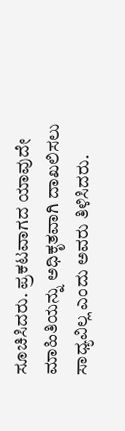ಸೂಚಿಸಿದರು. ಪ್ರಕಟವಾಗದ ಯಾವುದೇ ಮಾಹಿತಿಯನ್ನು ಅಧಿಕೃತವಾಗಿ ದಾಖಲಿಸಲು ಸಾಧ್ಯವಿಲ್ಲ ಎಂದು ಅವರು ತಿಳಿಸಿದರು.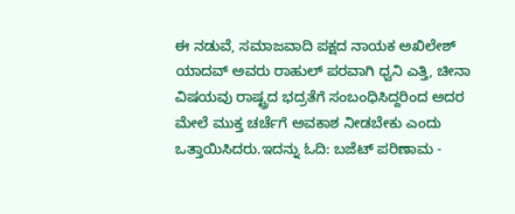ಈ ನಡುವೆ, ಸಮಾಜವಾದಿ ಪಕ್ಷದ ನಾಯಕ ಅಖಿಲೇಶ್ ಯಾದವ್ ಅವರು ರಾಹುಲ್ ಪರವಾಗಿ ಧ್ವನಿ ಎತ್ತಿ, ಚೀನಾ ವಿಷಯವು ರಾಷ್ಟ್ರದ ಭದ್ರತೆಗೆ ಸಂಬಂಧಿಸಿದ್ದರಿಂದ ಅದರ ಮೇಲೆ ಮುಕ್ತ ಚರ್ಚೆಗೆ ಅವಕಾಶ ನೀಡಬೇಕು ಎಂದು ಒತ್ತಾಯಿಸಿದರು.ಇದನ್ನು ಓದಿ: ಬಜೆಟ್‌ ಪರಿಣಾಮ -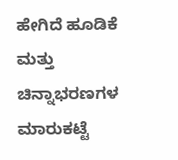ಹೇಗಿದೆ ಹೂಡಿಕೆ ಮತ್ತು ಚಿನ್ನಾಭರಣಗಳ ಮಾರುಕಟ್ಟೆ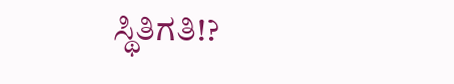ಸ್ಥಿತಿಗತಿ!?